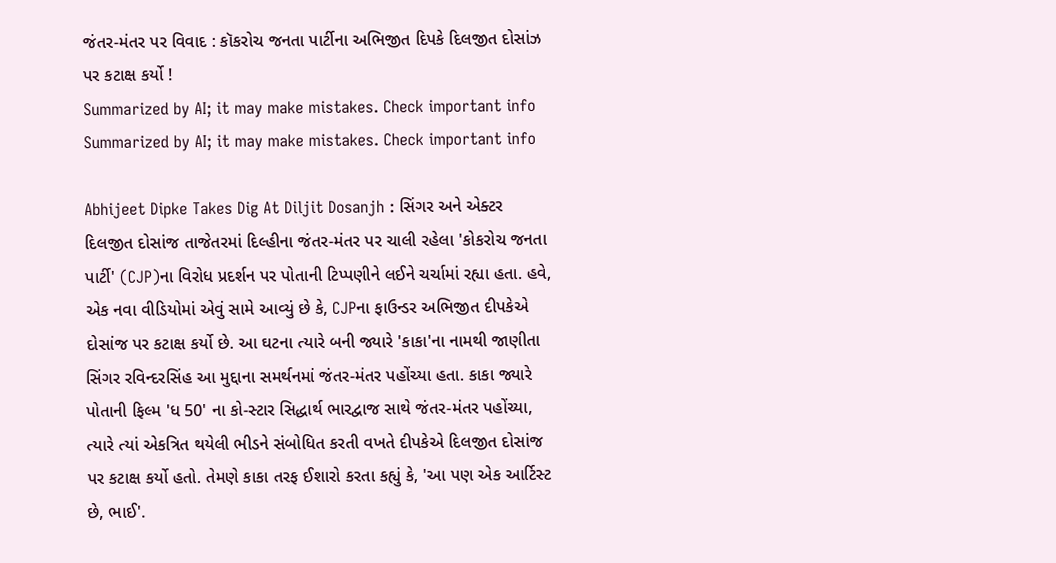જંતર-મંતર પર વિવાદ : કૉકરોચ જનતા પાર્ટીના અભિજીત દિપકે દિલજીત દોસાંઝ પર કટાક્ષ કર્યો !
Summarized by AI; it may make mistakes. Check important info
Summarized by AI; it may make mistakes. Check important info

Abhijeet Dipke Takes Dig At Diljit Dosanjh : સિંગર અને એક્ટર દિલજીત દોસાંજ તાજેતરમાં દિલ્હીના જંતર-મંતર પર ચાલી રહેલા 'કોકરોચ જનતા પાર્ટી' (CJP)ના વિરોધ પ્રદર્શન પર પોતાની ટિપ્પણીને લઈને ચર્ચામાં રહ્યા હતા. હવે, એક નવા વીડિયોમાં એવું સામે આવ્યું છે કે, CJPના ફાઉન્ડર અભિજીત દીપકેએ દોસાંજ પર કટાક્ષ કર્યો છે. આ ઘટના ત્યારે બની જ્યારે 'કાકા'ના નામથી જાણીતા સિંગર રવિન્દરસિંહ આ મુદ્દાના સમર્થનમાં જંતર-મંતર પહોંચ્યા હતા. કાકા જ્યારે પોતાની ફિલ્મ 'ધ 50' ના કો-સ્ટાર સિદ્ધાર્થ ભારદ્વાજ સાથે જંતર-મંતર પહોંચ્યા, ત્યારે ત્યાં એકત્રિત થયેલી ભીડને સંબોધિત કરતી વખતે દીપકેએ દિલજીત દોસાંજ પર કટાક્ષ કર્યો હતો. તેમણે કાકા તરફ ઈશારો કરતા કહ્યું કે, 'આ પણ એક આર્ટિસ્ટ છે, ભાઈ'.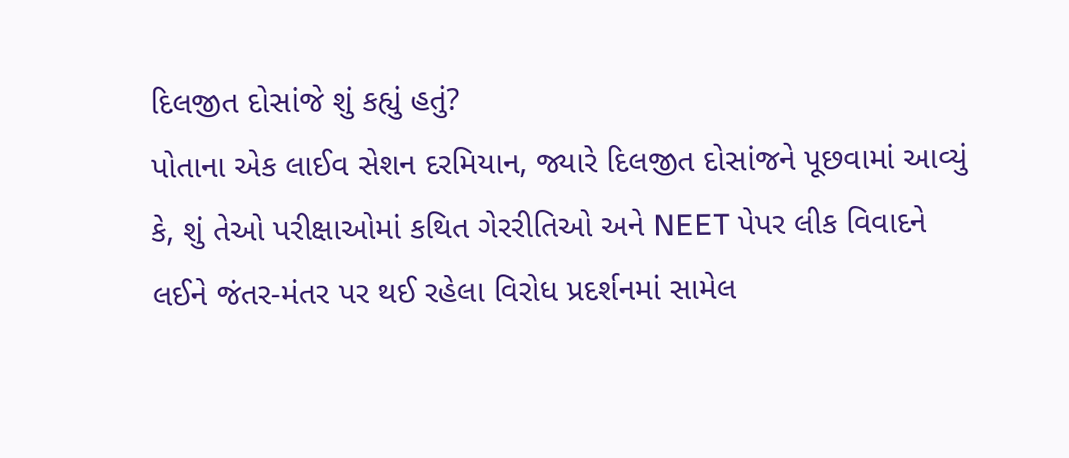દિલજીત દોસાંજે શું કહ્યું હતું?
પોતાના એક લાઈવ સેશન દરમિયાન, જ્યારે દિલજીત દોસાંજને પૂછવામાં આવ્યું કે, શું તેઓ પરીક્ષાઓમાં કથિત ગેરરીતિઓ અને NEET પેપર લીક વિવાદને લઈને જંતર-મંતર પર થઈ રહેલા વિરોધ પ્રદર્શનમાં સામેલ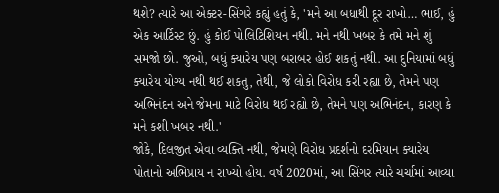થશે? ત્યારે આ એક્ટર-સિંગરે કહ્યું હતું કે, 'મને આ બધાથી દૂર રાખો… ભાઈ, હું એક આર્ટિસ્ટ છું. હું કોઈ પોલિટિશિયન નથી. મને નથી ખબર કે તમે મને શું સમજો છો. જુઓ, બધું ક્યારેય પણ બરાબર હોઈ શકતું નથી. આ દુનિયામાં બધું ક્યારેય યોગ્ય નથી થઈ શકતુ, તેથી, જે લોકો વિરોધ કરી રહ્યા છે, તેમને પણ અભિનંદન અને જેમના માટે વિરોધ થઈ રહ્યો છે, તેમને પણ અભિનંદન, કારણ કે મને કશી ખબર નથી.'
જોકે, દિલજીત એવા વ્યક્તિ નથી, જેમણે વિરોધ પ્રદર્શનો દરમિયાન ક્યારેય પોતાનો અભિપ્રાય ન રાખ્યો હોય. વર્ષ 2020માં, આ સિંગર ત્યારે ચર્ચામાં આવ્યા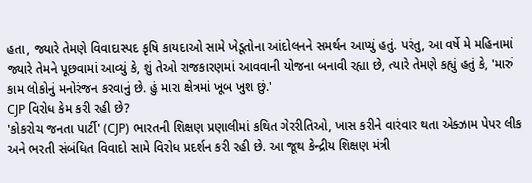હતા, જ્યારે તેમણે વિવાદાસ્પદ કૃષિ કાયદાઓ સામે ખેડૂતોના આંદોલનને સમર્થન આપ્યું હતું. પરંતુ, આ વર્ષે મે મહિનામાં જ્યારે તેમને પૂછવામાં આવ્યું કે, શું તેઓ રાજકારણમાં આવવાની યોજના બનાવી રહ્યા છે, ત્યારે તેમણે કહ્યું હતું કે, 'મારું કામ લોકોનું મનોરંજન કરવાનું છે. હું મારા ક્ષેત્રમાં ખૂબ ખુશ છું.'
CJP વિરોધ કેમ કરી રહી છે?
'કોકરોચ જનતા પાર્ટી' (CJP) ભારતની શિક્ષણ પ્રણાલીમાં કથિત ગેરરીતિઓ, ખાસ કરીને વારંવાર થતા એક્ઝામ પેપર લીક અને ભરતી સંબંધિત વિવાદો સામે વિરોધ પ્રદર્શન કરી રહી છે. આ જૂથ કેન્દ્રીય શિક્ષણ મંત્રી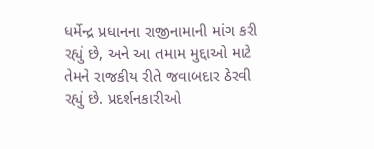ધર્મેન્દ્ર પ્રધાનના રાજીનામાની માંગ કરી રહ્યું છે, અને આ તમામ મુદ્દાઓ માટે તેમને રાજકીય રીતે જવાબદાર ઠેરવી રહ્યું છે. પ્રદર્શનકારીઓ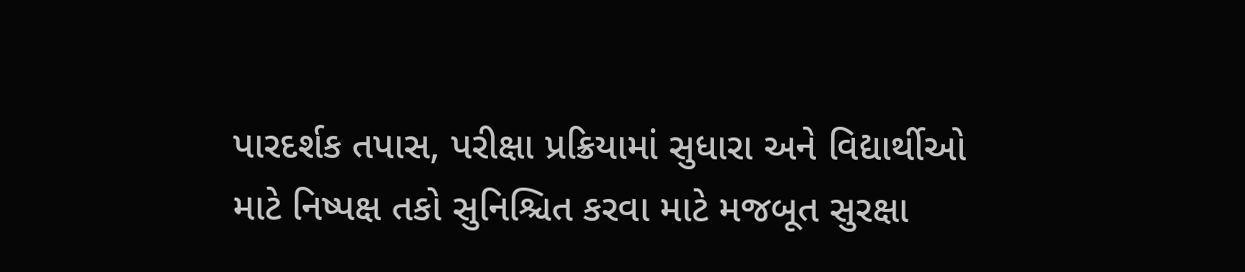પારદર્શક તપાસ, પરીક્ષા પ્રક્રિયામાં સુધારા અને વિદ્યાર્થીઓ માટે નિષ્પક્ષ તકો સુનિશ્ચિત કરવા માટે મજબૂત સુરક્ષા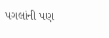પગલાંની પણ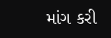માંગ કરી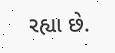રહ્યા છે.